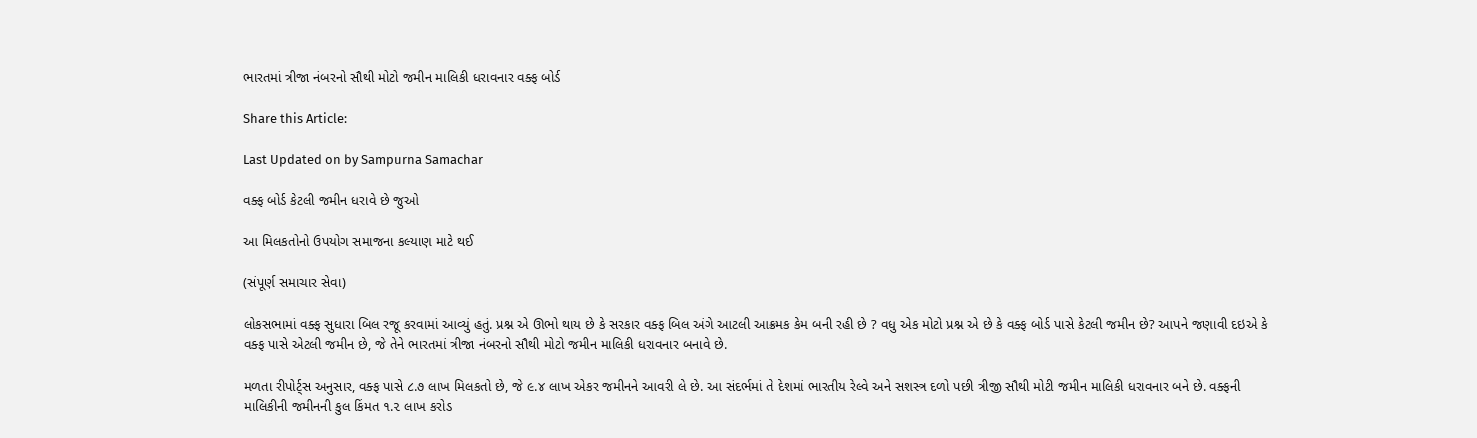ભારતમાં ત્રીજા નંબરનો સૌથી મોટો જમીન માલિકી ધરાવનાર વક્ફ બોર્ડ

Share this Article:

Last Updated on by Sampurna Samachar

વક્ફ બોર્ડ કેટલી જમીન ધરાવે છે જુઓ

આ મિલકતોનો ઉપયોગ સમાજના કલ્યાણ માટે થઈ

(સંપૂર્ણ સમાચાર સેવા)

લોકસભામાં વક્ફ સુધારા બિલ રજૂ કરવામાં આવ્યું હતું. પ્રશ્ન એ ઊભો થાય છે કે સરકાર વક્ફ બિલ અંગે આટલી આક્રમક કેમ બની રહી છે ? વધુ એક મોટો પ્રશ્ન એ છે કે વક્ફ બોર્ડ પાસે કેટલી જમીન છે? આપને જણાવી દઇએ કે વક્ફ પાસે એટલી જમીન છે, જે તેને ભારતમાં ત્રીજા નંબરનો સૌથી મોટો જમીન માલિકી ધરાવનાર બનાવે છે.

મળતા રીપોર્ટ્સ અનુસાર, વક્ફ પાસે ૮.૭ લાખ મિલકતો છે, જે ૯.૪ લાખ એકર જમીનને આવરી લે છે. આ સંદર્ભમાં તે દેશમાં ભારતીય રેલ્વે અને સશસ્ત્ર દળો પછી ત્રીજી સૌથી મોટી જમીન માલિકી ધરાવનાર બને છે. વક્ફની માલિકીની જમીનની કુલ કિંમત ૧.૨ લાખ કરોડ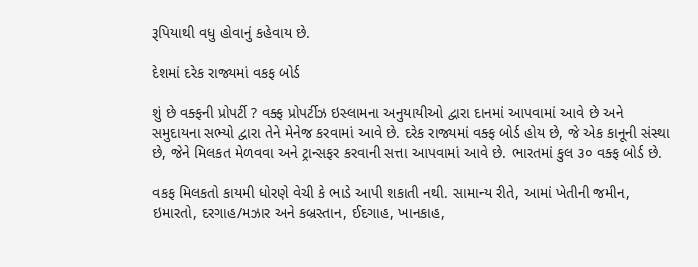રૂપિયાથી વધુ હોવાનું કહેવાય છે.

દેશમાં દરેક રાજ્યમાં વકફ બોર્ડ

શું છે વક્ફની પ્રોપર્ટી ? વક્ફ પ્રોપર્ટીઝ ઇસ્લામના અનુયાયીઓ દ્વારા દાનમાં આપવામાં આવે છે અને સમુદાયના સભ્યો દ્વારા તેને મેનેજ કરવામાં આવે છે. દરેક રાજ્યમાં વક્ફ બોર્ડ હોય છે, જે એક કાનૂની સંસ્થા છે, જેને મિલકત મેળવવા અને ટ્રાન્સફર કરવાની સત્તા આપવામાં આવે છે. ભારતમાં કુલ ૩૦ વક્ફ બોર્ડ છે.

વકફ મિલકતો કાયમી ધોરણે વેચી કે ભાડે આપી શકાતી નથી. સામાન્ય રીતે, આમાં ખેતીની જમીન, ઇમારતો, દરગાહ/મઝાર અને કબ્રસ્તાન, ઈદગાહ, ખાનકાહ,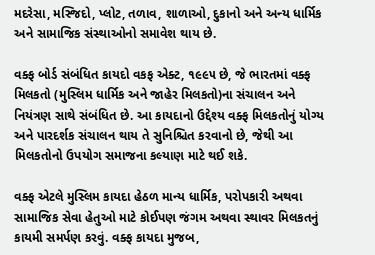મદરેસા, મસ્જિદો, પ્લોટ, તળાવ, શાળાઓ, દુકાનો અને અન્ય ધાર્મિક અને સામાજિક સંસ્થાઓનો સમાવેશ થાય છે.

વક્ફ બોર્ડ સંબંધિત કાયદો વકફ એક્ટ, ૧૯૯૫ છે, જે ભારતમાં વક્ફ મિલકતો (મુસ્લિમ ધાર્મિક અને જાહેર મિલકતો)ના સંચાલન અને નિયંત્રણ સાથે સંબંધિત છે. આ કાયદાનો ઉદ્દેશ્ય વક્ફ મિલકતોનું યોગ્ય અને પારદર્શક સંચાલન થાય તે સુનિશ્ચિત કરવાનો છે, જેથી આ મિલકતોનો ઉપયોગ સમાજના કલ્યાણ માટે થઈ શકે.

વક્ફ એટલે મુસ્લિમ કાયદા હેઠળ માન્ય ધાર્મિક, પરોપકારી અથવા સામાજિક સેવા હેતુઓ માટે કોઈપણ જંગમ અથવા સ્થાવર મિલકતનું કાયમી સમર્પણ કરવું. વક્ફ કાયદા મુજબ,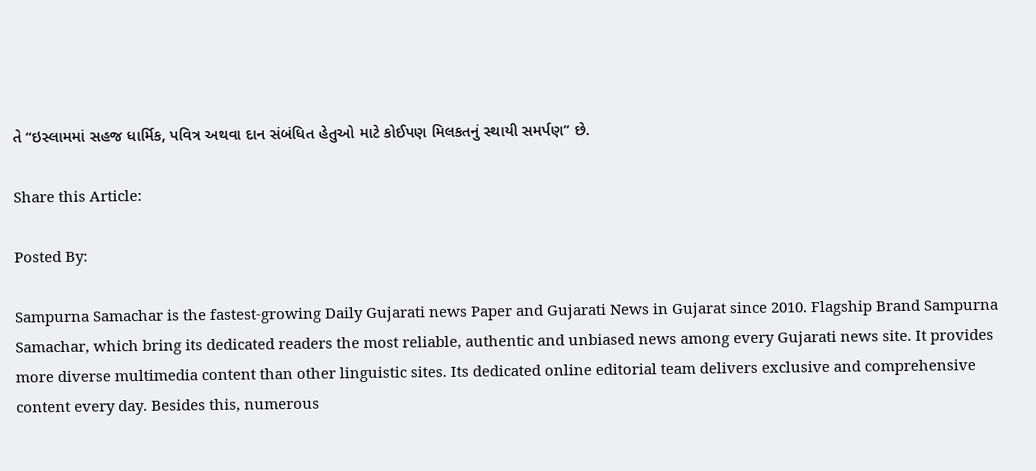તે “ઇસ્લામમાં સહજ ધાર્મિક, પવિત્ર અથવા દાન સંબંધિત હેતુઓ માટે કોઈપણ મિલકતનું સ્થાયી સમર્પણ” છે.

Share this Article:

Posted By:

Sampurna Samachar is the fastest-growing Daily Gujarati news Paper and Gujarati News in Gujarat since 2010. Flagship Brand Sampurna Samachar, which bring its dedicated readers the most reliable, authentic and unbiased news among every Gujarati news site. It provides more diverse multimedia content than other linguistic sites. Its dedicated online editorial team delivers exclusive and comprehensive content every day. Besides this, numerous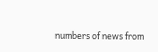numbers of news from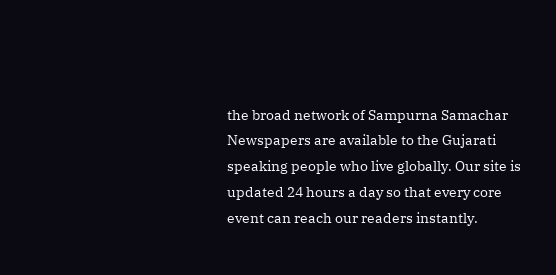the broad network of Sampurna Samachar Newspapers are available to the Gujarati speaking people who live globally. Our site is updated 24 hours a day so that every core event can reach our readers instantly.